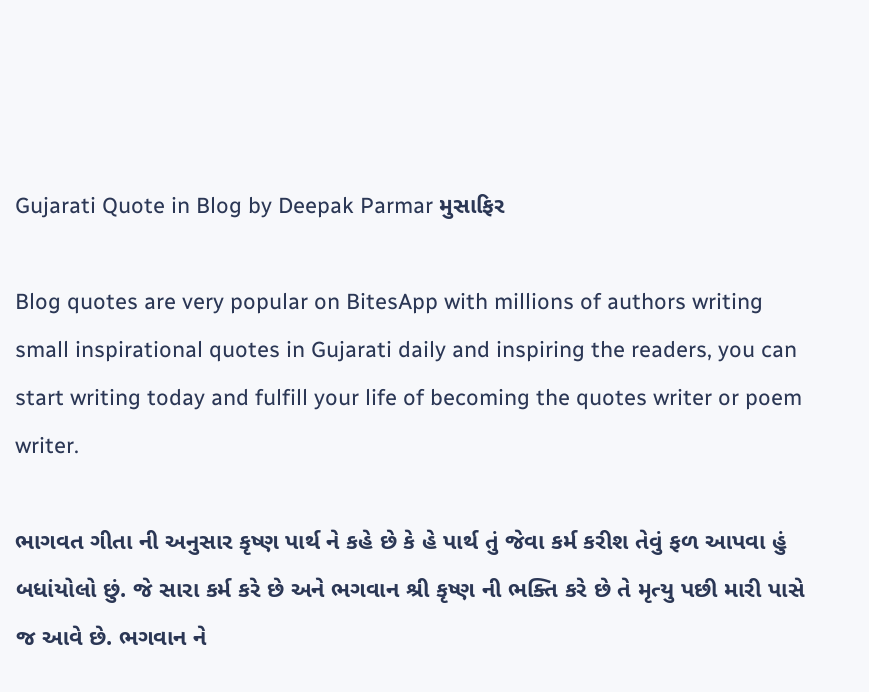Gujarati Quote in Blog by Deepak Parmar મુસાફિર

Blog quotes are very popular on BitesApp with millions of authors writing small inspirational quotes in Gujarati daily and inspiring the readers, you can start writing today and fulfill your life of becoming the quotes writer or poem writer.

ભાગવત ગીતા ની અનુસાર કૃષ્ણ પાર્થ ને કહે છે કે હે પાર્થ તું જેવા કર્મ કરીશ તેવું ફળ આપવા હું બધાંયોલો છું. જે સારા કર્મ કરે છે અને ભગવાન શ્રી કૃષ્ણ ની ભક્તિ કરે છે તે મૃત્યુ પછી મારી પાસે જ આવે છે. ભગવાન ને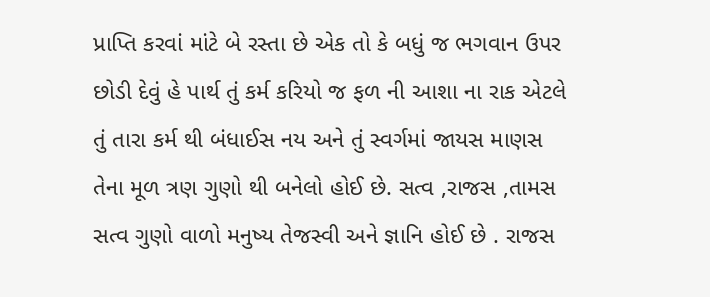પ્રાપ્તિ કરવાં માંટે બે રસ્તા છે એક તો કે બધું જ ભગવાન ઉપર છોડી દેવું હે પાર્થ તું કર્મ કરિયો જ ફળ ની આશા ના રાક એટલે તું તારા કર્મ થી બંધાઈસ નય અને તું સ્વર્ગમાં જાયસ માણસ તેના મૂળ ત્રણ ગુણો થી બનેલો હોઈ છે. સત્વ ,રાજસ ,તામસ સત્વ ગુણો વાળો મનુષ્ય તેજસ્વી અને જ્ઞાનિ હોઈ છે . રાજસ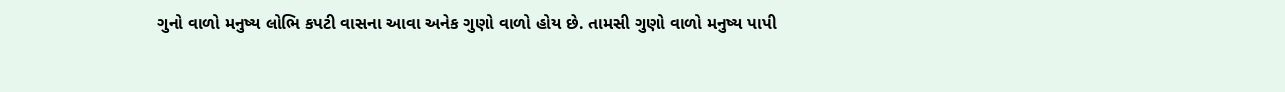ગુનો વાળો મનુષ્ય લોભિ કપટી વાસના આવા અનેક ગુણો વાળો હોય છે. તામસી ગુણો વાળો મનુષ્ય પાપી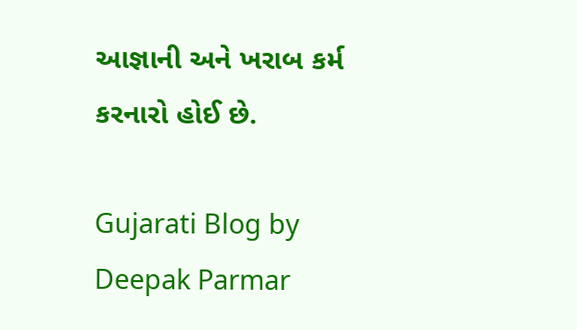આજ્ઞાની અને ખરાબ કર્મ કરનારો હોઈ છે.

Gujarati Blog by Deepak Parmar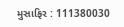મુસાફિર : 111380030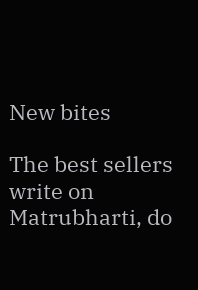New bites

The best sellers write on Matrubharti, do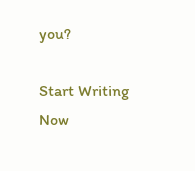you?

Start Writing Now